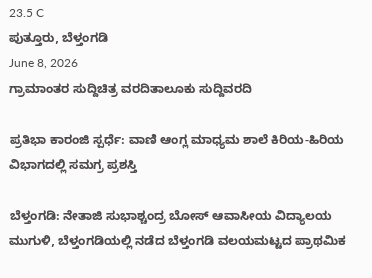23.5 C
ಪುತ್ತೂರು, ಬೆಳ್ತಂಗಡಿ
June 8, 2026
ಗ್ರಾಮಾಂತರ ಸುದ್ದಿಚಿತ್ರ ವರದಿತಾಲೂಕು ಸುದ್ದಿವರದಿ

ಪ್ರತಿಭಾ ಕಾರಂಜಿ ಸ್ಪರ್ಧೆ: ವಾಣಿ ಆಂಗ್ಲ ಮಾಧ್ಯಮ ಶಾಲೆ ಕಿರಿಯ-ಹಿರಿಯ ವಿಭಾಗದಲ್ಲಿ ಸಮಗ್ರ ಪ್ರಶಸ್ತಿ

ಬೆಳ್ತಂಗಡಿ: ನೇತಾಜಿ ಸುಭಾಶ್ಚಂದ್ರ ಬೋಸ್ ಆವಾಸೀಯ ವಿದ್ಯಾಲಯ ಮುಗುಳಿ, ಬೆಳ್ತಂಗಡಿಯಲ್ಲಿ ನಡೆದ ಬೆಳ್ತಂಗಡಿ ವಲಯಮಟ್ಟದ ಪ್ರಾಥಮಿಕ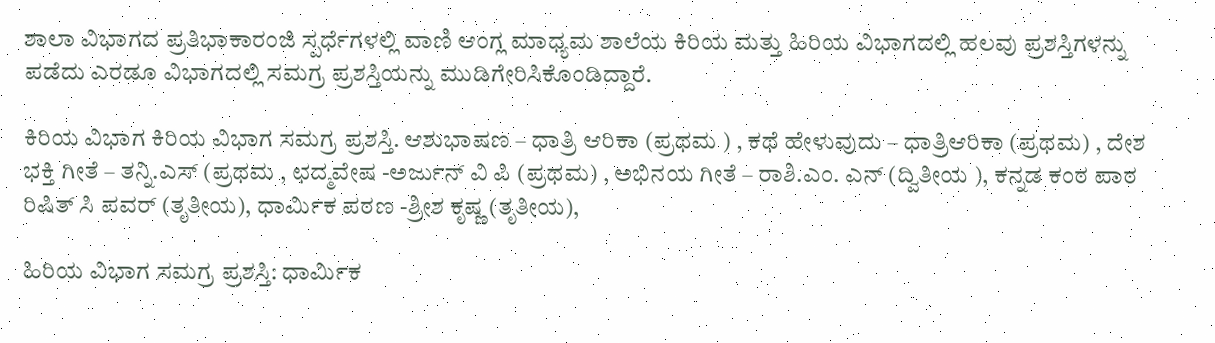ಶಾಲಾ ವಿಭಾಗದ ಪ್ರತಿಭಾಕಾರಂಜಿ ಸ್ಪರ್ಧೆಗಳಲ್ಲಿ ವಾಣಿ ಆಂಗ್ಲ ಮಾಧ್ಯಮ ಶಾಲೆಯ ಕಿರಿಯ ಮತ್ತು ಹಿರಿಯ ವಿಭಾಗದಲ್ಲಿ ಹಲವು ಪ್ರಶಸ್ತಿಗಳನ್ನು ಪಡೆದು ಎರಡೂ ವಿಭಾಗದಲ್ಲಿ ಸಮಗ್ರ ಪ್ರಶಸ್ತಿಯನ್ನು ಮುಡಿಗೇರಿಸಿಕೊಂಡಿದ್ದಾರೆ.

ಕಿರಿಯ ವಿಭಾಗ ಕಿರಿಯ ವಿಭಾಗ ಸಮಗ್ರ ಪ್ರಶಸ್ತಿ. ಆಶುಭಾಷಣ – ಧಾತ್ರಿ ಆರಿಕಾ (ಪ್ರಥಮ ) , ಕಥೆ ಹೇಳುವುದು – ಧಾತ್ರಿಆರಿಕಾ (ಪ್ರಥಮ) , ದೇಶ ಭಕ್ತಿ ಗೀತೆ – ತನ್ನಿ.ಎಸ್ (ಪ್ರಥಮ , ಛದ್ಮವೇಷ -ಅರ್ಜುನ್ ವಿ ಪಿ (ಪ್ರಥಮ) , ಅಭಿನಯ ಗೀತೆ – ರಾಶಿ.ಎಂ. ಎನ್ (ದ್ವಿತೀಯ ), ಕನ್ನಡ ಕಂಠ ಪಾಠ ರಿಷಿತ್ ಸಿ ಪವರ್ (ತೃತೀಯ), ಧಾರ್ಮಿಕ ಪಠಣ -ಶ್ರೀಶ ಕೃಷ್ಣ (ತೃತೀಯ),

ಹಿರಿಯ ವಿಭಾಗ ಸಮಗ್ರ ಪ್ರಶಸ್ತಿ: ಧಾರ್ಮಿಕ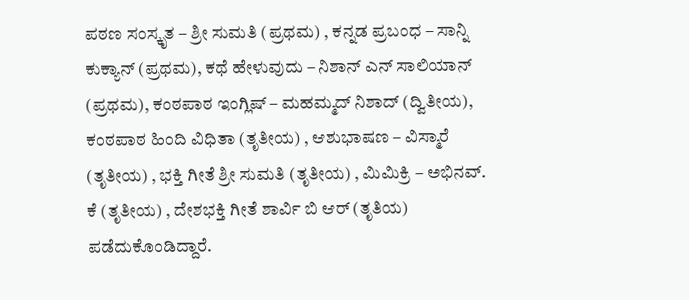ಪಠಣ ಸಂಸ್ಕೃತ – ಶ್ರೀ ಸುಮತಿ (ಪ್ರಥಮ) , ಕನ್ನಡ ಪ್ರಬಂಧ – ಸಾನ್ನಿ ಕುಕ್ಯಾನ್ (ಪ್ರಥಮ), ಕಥೆ ಹೇಳುವುದು – ನಿಶಾನ್ ಎನ್ ಸಾಲಿಯಾನ್ (ಪ್ರಥಮ), ಕಂಠಪಾಠ ಇಂಗ್ಲಿಷ್ – ಮಹಮ್ಮದ್ ನಿಶಾದ್ (ದ್ವಿತೀಯ), ಕಂಠಪಾಠ ಹಿಂದಿ ವಿಧಿತಾ (ತೃತೀಯ) , ಆಶುಭಾಷಣ – ವಿಸ್ಮಾರೆ (ತೃತೀಯ) , ಭಕ್ತಿ ಗೀತೆ ಶ್ರೀ ಸುಮತಿ (ತೃತೀಯ) , ಮಿಮಿಕ್ರಿ – ಅಭಿನವ್. ಕೆ (ತೃತೀಯ) , ದೇಶಭಕ್ತಿ ಗೀತೆ ಶಾರ್ವಿ ಬಿ ಆರ್ (ತೃತಿಯ) ಪಡೆದುಕೊಂಡಿದ್ದಾರೆ.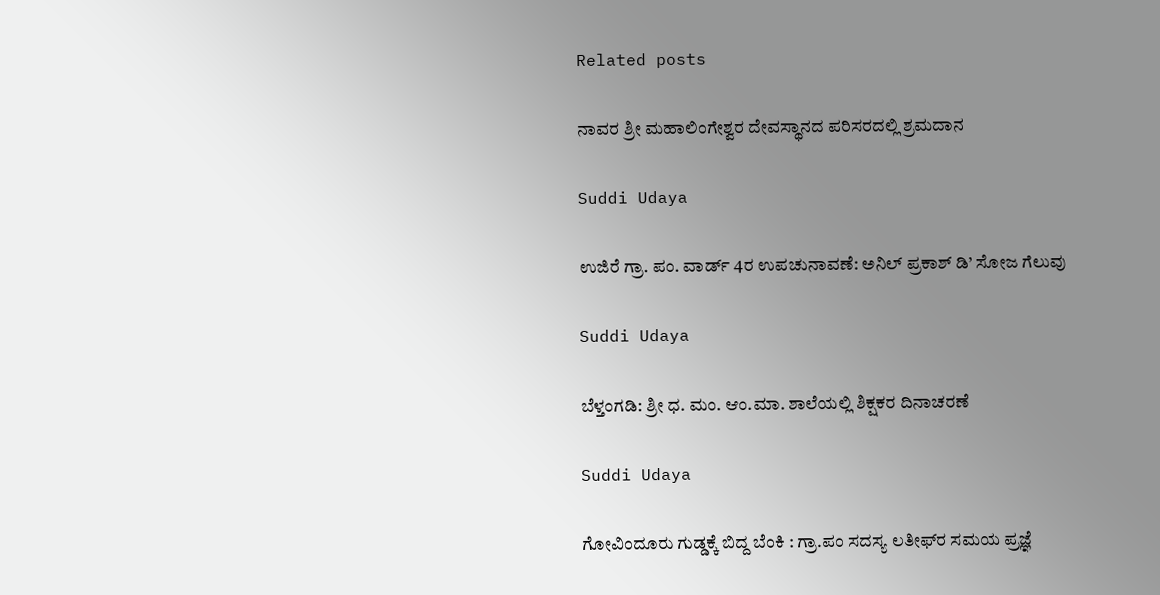Related posts

ನಾವರ ಶ್ರೀ ಮಹಾಲಿಂಗೇಶ್ವರ ದೇವಸ್ಥಾನದ ಪರಿಸರದಲ್ಲಿ ಶ್ರಮದಾನ

Suddi Udaya

ಉಜಿರೆ ಗ್ರಾ. ಪಂ. ವಾರ್ಡ್ 4ರ ಉಪಚುನಾವಣೆ: ಅನಿಲ್ ಪ್ರಕಾಶ್ ಡಿ’ ಸೋಜ ಗೆಲುವು

Suddi Udaya

ಬೆಳ್ತಂಗಡಿ: ಶ್ರೀ ಧ. ಮಂ. ಆಂ.ಮಾ. ಶಾಲೆಯಲ್ಲಿ ಶಿಕ್ಷಕರ ದಿನಾಚರಣೆ

Suddi Udaya

ಗೋವಿಂದೂರು ಗುಡ್ಡಕ್ಕೆ ಬಿದ್ದ ಬೆಂಕಿ : ಗ್ರಾ.ಪಂ ಸದಸ್ಯ ಲತೀಫ್‌ರ ಸಮಯ ಪ್ರಜ್ಞೆ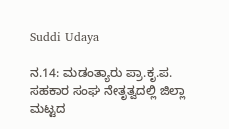Suddi Udaya

ನ.14: ಮಡಂತ್ಯಾರು ಪ್ರಾ.ಕೃ.ಪ. ಸಹಕಾರ ಸಂಘ ನೇತೃತ್ವದಲ್ಲಿ ಜಿಲ್ಲಾ ಮಟ್ಟದ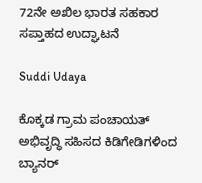72ನೇ ಅಖಿಲ ಭಾರತ ಸಹಕಾರ ಸಪ್ತಾಹದ ಉದ್ಘಾಟನೆ

Suddi Udaya

ಕೊಕ್ಕಡ ಗ್ರಾಮ ಪಂಚಾಯತ್ ಅಭಿವೃದ್ಧಿ ಸಹಿಸದ ಕಿಡಿಗೇಡಿಗಳಿಂದ ಬ್ಯಾನರ್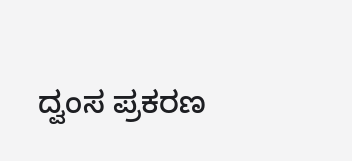ದ್ವಂಸ ಪ್ರಕರಣ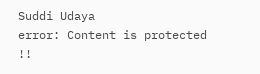Suddi Udaya
error: Content is protected !!